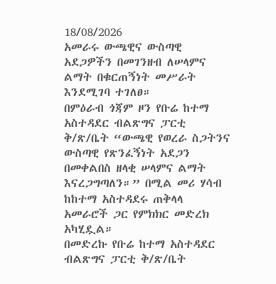18/08/2026
አመራሩ ውጫዊና ውስጣዊ አደጋዎችን በመገንዘብ ለሠላምና ልማት በቁርጠኝነት መሥራት እንደሚገባ ተገለፀ።
በምዕራብ ጎጃም ዞን የቡሬ ከተማ አስተዳደር ብልጽግና ፓርቲ ቅ/ጽ/ቤት “ውጫዊ የወረራ ስጋትንና ውስጣዊ የጽንፈኝነት አደጋን በመቀልበስ ዘላቂ ሠላምና ልማት እናረጋግጣለን።” በሚል መሪ ሃሳብ ከከተማ አስተዳደሩ ጠቅላላ አመራሮች ጋር የምክክር መድረክ አካሂዷል።
በመድረኩ የቡሬ ከተማ አስተዳደር ብልጽግና ፓርቲ ቅ/ጽ/ቤት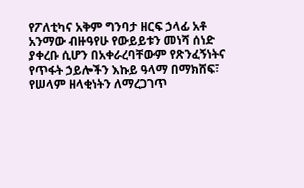የፖለቲካና አቅም ግንባታ ዘርፍ ኃላፊ አቶ አንማው ብዙዓየሁ የውይይቱን መነሻ ሰነድ ያቀረቡ ሲሆን በአቀራረባቸውም የጽንፈኝነትና የጥፋት ኃይሎችን እኩይ ዓላማ በማክሸፍ፣ የሠላም ዘላቂነትን ለማረጋገጥ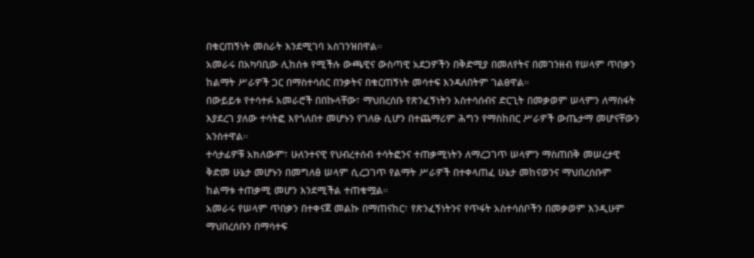በቁርጠኝነት መስራት እንደሚገባ አስገንዝበዋል።
አመራሩ በአካባቢው ሊከሰቱ የሚችሉ ውጫዊና ውስጣዊ አደጋዎችን በቅድሚያ በመለየትና በመገንዘብ የሠላም ጥበቃን ከልማት ሥራዎች ጋር በማስተሳሰር በንቃትና በቁርጠኝነት መሳተፍ እንዳለበትም ገልፀዋል።
በውይይቱ የተሳተፉ አመራሮች በበኩላቸው፣ ማህበረሰቡ የጽንፈኝነትን አስተሳሰብና ድርጊት በመቃወም ሠላምን ለማስፋት እያደረገ ያለው ተሳትፎ እየጎለበተ መሆኑን የገለፁ ሲሆን በተጨማሪም ሕግን የማስከበር ሥራዎች ውጤታማ መሆናቸውን አንስተዋል።
ተሳታፊዎቹ አክለውም፣ ሁለንተናዊ የህብረተሰብ ተሳትፎንና ተጠቃሚነትን ለማረጋገጥ ሠላምን ማስጠበቅ መሠረታዊ ቅድመ ሁኔታ መሆኑን በመግለፅ ሠላም ሲረጋገጥ የልማት ሥራዎች በተቀላጠፈ ሁኔታ መከናወንና ማህበረሰቡም ከልማቱ ተጠቃሚ መሆን እንደሚችል ተጠቁሟል።
አመራሩ የሠላም ጥበቃን በተቀናጀ መልኩ በማጠናከር፣ የጽንፈኝነትንና የጥፋት አስተሳሰቦችን በመቃወም እንዲሁም ማህበረሰቡን በማሳተፍ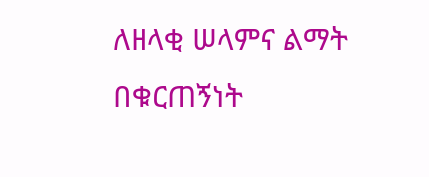ለዘላቂ ሠላምና ልማት በቁርጠኝነት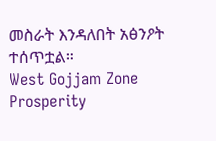መስራት እንዳለበት አፅንዖት ተሰጥቷል።
West Gojjam Zone Prosperity